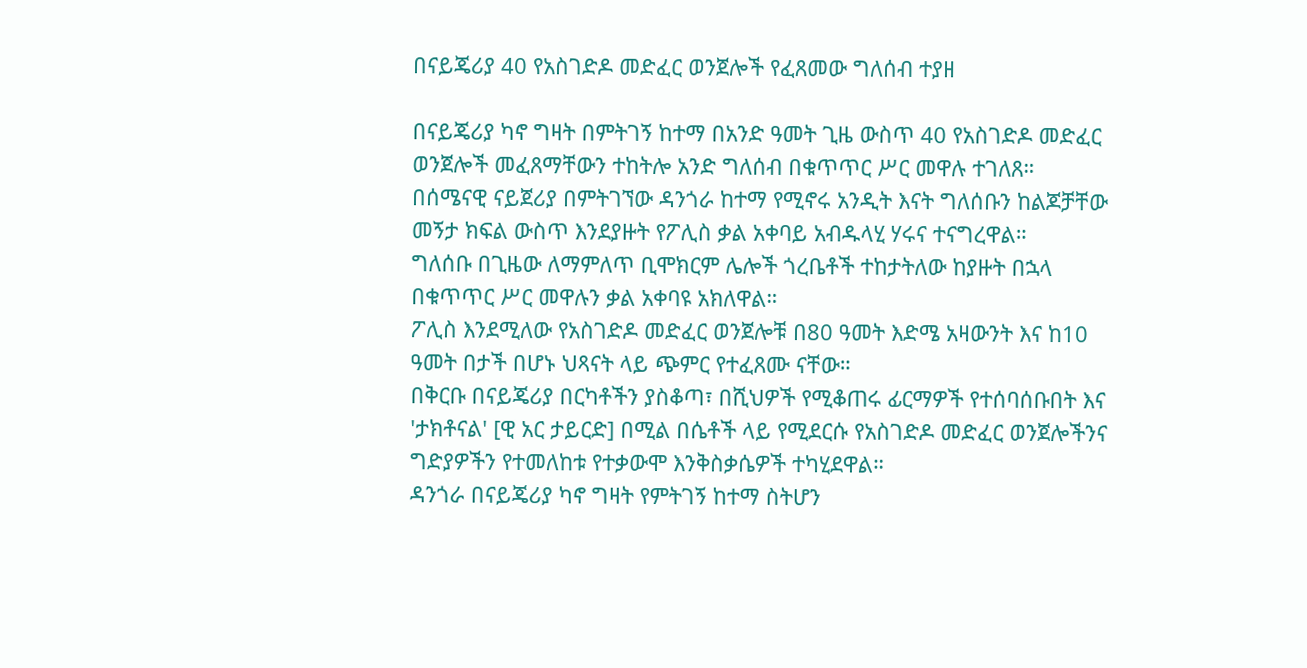በናይጄሪያ 40 የአስገድዶ መድፈር ወንጀሎች የፈጸመው ግለሰብ ተያዘ

በናይጄሪያ ካኖ ግዛት በምትገኝ ከተማ በአንድ ዓመት ጊዜ ውስጥ 40 የአስገድዶ መድፈር ወንጀሎች መፈጸማቸውን ተከትሎ አንድ ግለሰብ በቁጥጥር ሥር መዋሉ ተገለጸ።
በሰሜናዊ ናይጀሪያ በምትገኘው ዳንጎራ ከተማ የሚኖሩ አንዲት እናት ግለሰቡን ከልጆቻቸው መኝታ ክፍል ውስጥ እንደያዙት የፖሊስ ቃል አቀባይ አብዱላሂ ሃሩና ተናግረዋል።
ግለሰቡ በጊዜው ለማምለጥ ቢሞክርም ሌሎች ጎረቤቶች ተከታትለው ከያዙት በኋላ በቁጥጥር ሥር መዋሉን ቃል አቀባዩ አክለዋል።
ፖሊስ እንደሚለው የአስገድዶ መድፈር ወንጀሎቹ በ80 ዓመት እድሜ አዛውንት እና ከ10 ዓመት በታች በሆኑ ህጻናት ላይ ጭምር የተፈጸሙ ናቸው።
በቅርቡ በናይጄሪያ በርካቶችን ያስቆጣ፣ በሺህዎች የሚቆጠሩ ፊርማዎች የተሰባሰቡበት እና 'ታክቶናል' [ዊ አር ታይርድ] በሚል በሴቶች ላይ የሚደርሱ የአስገድዶ መድፈር ወንጀሎችንና ግድያዎችን የተመለከቱ የተቃውሞ እንቅስቃሴዎች ተካሂደዋል።
ዳንጎራ በናይጄሪያ ካኖ ግዛት የምትገኝ ከተማ ስትሆን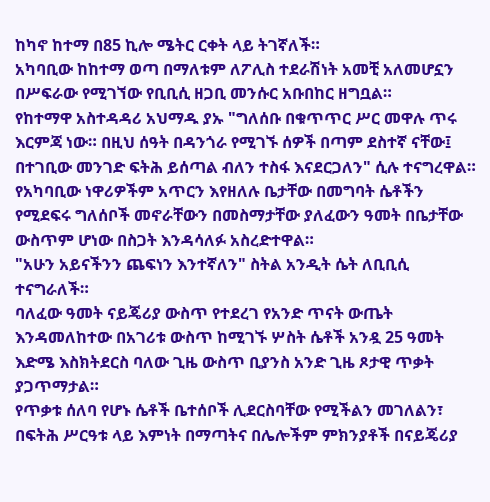ከካኖ ከተማ በ85 ኪሎ ሜትር ርቀት ላይ ትገኛለች።
አካባቢው ከከተማ ወጣ በማለቱም ለፖሊስ ተደራሽነት አመቺ አለመሆኗን በሥፍራው የሚገኘው የቢቢሲ ዘጋቢ መንሱር አቡበከር ዘግቧል።
የከተማዋ አስተዳዳሪ አህማዱ ያኡ "ግለሰቡ በቁጥጥር ሥር መዋሉ ጥሩ እርምጃ ነው። በዚህ ሰዓት በዳንጎራ የሚገኙ ሰዎች በጣም ደስተኛ ናቸው፤ በተገቢው መንገድ ፍትሕ ይሰጣል ብለን ተስፋ እናደርጋለን" ሲሉ ተናግረዋል።
የአካባቢው ነዋሪዎችም አጥርን እየዘለሉ ቤታቸው በመግባት ሴቶችን የሚደፍሩ ግለሰቦች መኖራቸውን በመስማታቸው ያለፈውን ዓመት በቤታቸው ውስጥም ሆነው በስጋት እንዳሳለፉ አስረድተዋል።
"አሁን አይናችንን ጨፍነን እንተኛለን" ስትል አንዲት ሴት ለቢቢሲ ተናግራለች።
ባለፈው ዓመት ናይጄሪያ ውስጥ የተደረገ የአንድ ጥናት ውጤት እንዳመለከተው በአገሪቱ ውስጥ ከሚገኙ ሦስት ሴቶች አንዷ 25 ዓመት እድሜ እስክትደርስ ባለው ጊዜ ውስጥ ቢያንስ አንድ ጊዜ ጾታዊ ጥቃት ያጋጥማታል።
የጥቃቱ ሰለባ የሆኑ ሴቶች ቤተሰቦች ሊደርስባቸው የሚችልን መገለልን፣ በፍትሕ ሥርዓቱ ላይ እምነት በማጣትና በሌሎችም ምክንያቶች በናይጄሪያ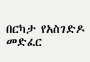በርካታ የአስገድዶ መድፈር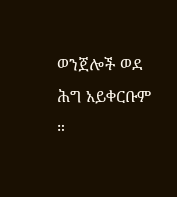ወንጀሎች ወደ ሕግ አይቀርቡም ።